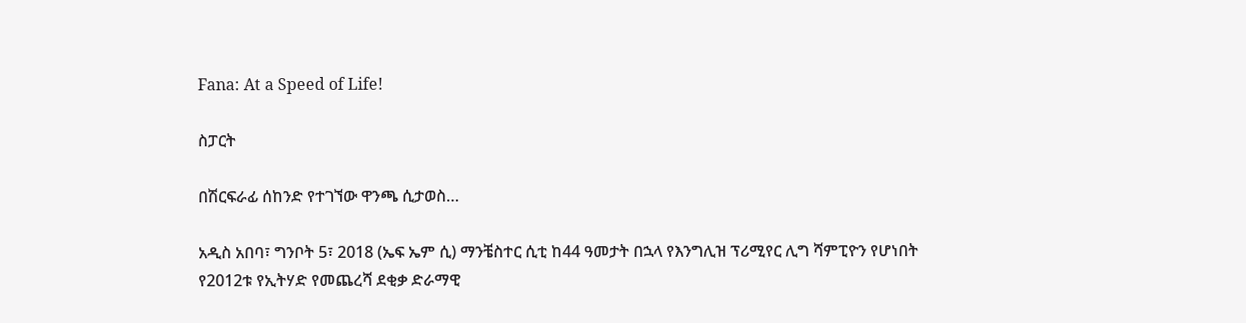Fana: At a Speed of Life!

ስፓርት

በሽርፍራፊ ሰከንድ የተገኘው ዋንጫ ሲታወስ…

አዲስ አበባ፣ ግንቦት 5፣ 2018 (ኤፍ ኤም ሲ) ማንቼስተር ሲቲ ከ44 ዓመታት በኋላ የእንግሊዝ ፕሪሚየር ሊግ ሻምፒዮን የሆነበት የ2012ቱ የኢትሃድ የመጨረሻ ደቂቃ ድራማዊ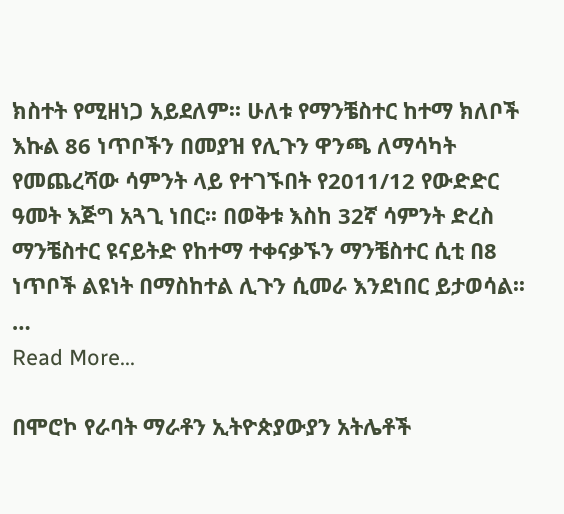ክስተት የሚዘነጋ አይደለም፡፡ ሁለቱ የማንቼስተር ከተማ ክለቦች እኩል 86 ነጥቦችን በመያዝ የሊጉን ዋንጫ ለማሳካት የመጨረሻው ሳምንት ላይ የተገኙበት የ2011/12 የውድድር ዓመት እጅግ አጓጊ ነበር፡፡ በወቅቱ እስከ 32ኛ ሳምንት ድረስ ማንቼስተር ዩናይትድ የከተማ ተቀናቃኙን ማንቼስተር ሲቲ በ8 ነጥቦች ልዩነት በማስከተል ሊጉን ሲመራ እንደነበር ይታወሳል፡፡…
Read More...

በሞሮኮ የራባት ማራቶን ኢትዮጵያውያን አትሌቶች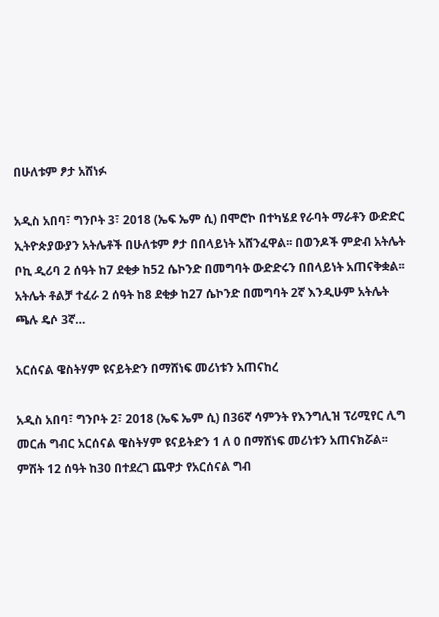በሁለቱም ፆታ አሸነፉ

አዲስ አበባ፣ ግንቦት 3፣ 2018 (ኤፍ ኤም ሲ) በሞሮኮ በተካሄደ የራባት ማራቶን ውድድር ኢትዮጵያውያን አትሌቶች በሁለቱም ፆታ በበላይነት አሸንፈዋል፡፡ በወንዶች ምድብ አትሌት ቦኪ ዲሪባ 2 ሰዓት ከ7 ደቂቃ ከ52 ሴኮንድ በመግባት ውድድሩን በበላይነት አጠናቅቋል፡፡ አትሌት ቶልቻ ተፈራ 2 ሰዓት ከ8 ደቂቃ ከ27 ሴኮንድ በመግባት 2ኛ እንዲሁም አትሌት ጫሉ ዴሶ 3ኛ…

አርሰናል ዌስትሃም ዩናይትድን በማሸነፍ መሪነቱን አጠናከረ

አዲስ አበባ፣ ግንቦት 2፣ 2018 (ኤፍ ኤም ሲ) በ36ኛ ሳምንት የእንግሊዝ ፕሪሚየር ሊግ መርሐ ግብር አርሰናል ዌስትሃም ዩናይትድን 1 ለ 0 በማሸነፍ መሪነቱን አጠናክሯል፡፡ ምሽት 12 ሰዓት ከ30 በተደረገ ጨዋታ የአርሰናል ግብ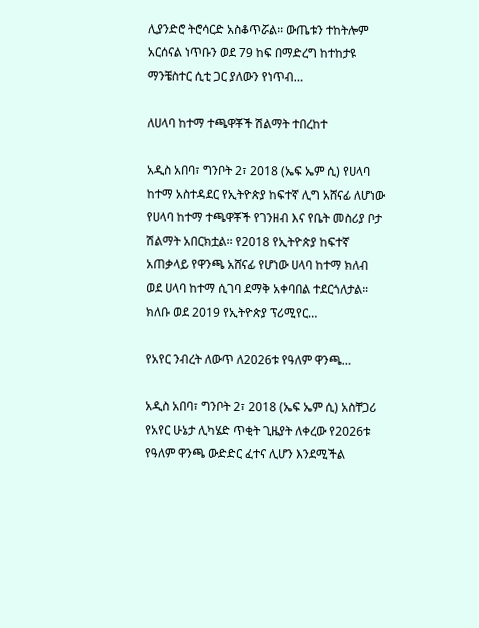ሊያንድሮ ትሮሳርድ አስቆጥሯል፡፡ ውጤቱን ተከትሎም አርሰናል ነጥቡን ወደ 79 ከፍ በማድረግ ከተከታዩ ማንቼስተር ሲቲ ጋር ያለውን የነጥብ…

ለሀላባ ከተማ ተጫዋቾች ሽልማት ተበረከተ

አዲስ አበባ፣ ግንቦት 2፣ 2018 (ኤፍ ኤም ሲ) የሀላባ ከተማ አስተዳደር የኢትዮጵያ ከፍተኛ ሊግ አሸናፊ ለሆነው የሀላባ ከተማ ተጫዋቾች የገንዘብ እና የቤት መስሪያ ቦታ ሽልማት አበርክቷል፡፡ የ2018 የኢትዮጵያ ከፍተኛ አጠቃላይ የዋንጫ አሸናፊ የሆነው ሀላባ ከተማ ክለብ ወደ ሀላባ ከተማ ሲገባ ደማቅ አቀባበል ተደርጎለታል። ክለቡ ወደ 2019 የኢትዮጵያ ፕሪሚየር…

የአየር ንብረት ለውጥ ለ2026ቱ የዓለም ዋንጫ…

አዲስ አበባ፣ ግንቦት 2፣ 2018 (ኤፍ ኤም ሲ) አስቸጋሪ የአየር ሁኔታ ሊካሄድ ጥቂት ጊዜያት ለቀረው የ2026ቱ የዓለም ዋንጫ ውድድር ፈተና ሊሆን እንደሚችል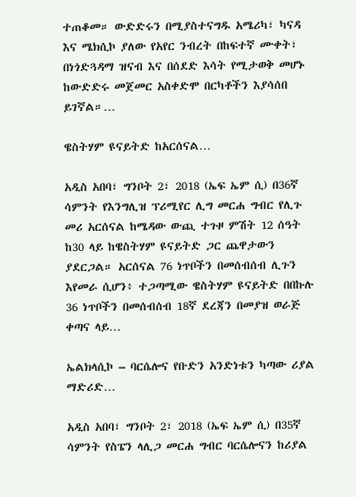ተጠቆመ። ውድድሩን በሚያስተናግዱ አሜሪካ፣ ካናዳ እና ሜክሲኮ ያለው የአየር ንብረት በከፍተኛ ሙቀት፣ በነጎድጓዳማ ዝናብ እና በሰደድ እሳት የሚታወቅ መሆኑ ከውድድሩ መጀመር አስቀድሞ በርካቶችን እያሳሰበ ይገኛል።…

ዌስትሃም ዩናይትድ ከአርሰናል…

አዲስ አበባ፣ ግንቦት 2፣ 2018 (ኤፍ ኤም ሲ) በ36ኛ ሳምንት የእንግሊዝ ፕሪሚየር ሊግ መርሐ ግብር የሊጉ መሪ አርሰናል ከሜዳው ውጪ ተጉዞ ምሽት 12 ሰዓት ከ30 ላይ ከዌስትሃም ዩናይትድ ጋር ጨዋታውን ያደርጋል። አርሰናል 76 ነጥቦችን በመሰብሰብ ሊጉን እየመራ ሲሆን፥ ተጋጣሚው ዌስትሃም ዩናይትድ በበኩሉ 36 ነጥቦችን በመሰብሰብ 18ኛ ደረጃን በመያዝ ወራጅ ቀጣና ላይ…

ኤልክላሲኮ – ባርሴሎና የቡድን አንድነቱን ካጣው ሪያል ማድሪድ…

አዲስ አበባ፣ ግንቦት 2፣ 2018 (ኤፍ ኤም ሲ) በ35ኛ ሳምንት የስፔን ላሊጋ መርሐ ግብር ባርሴሎናን ከሪያል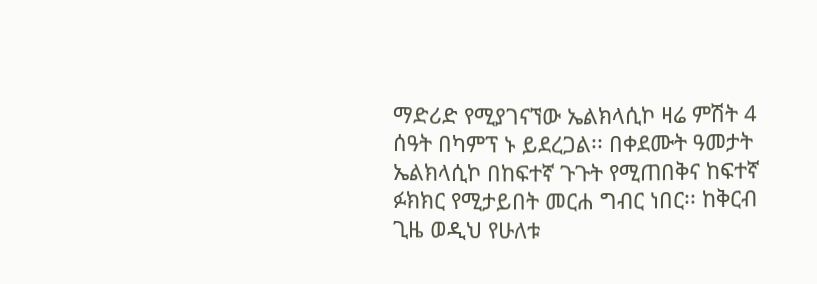ማድሪድ የሚያገናኘው ኤልክላሲኮ ዛሬ ምሽት 4 ሰዓት በካምፕ ኑ ይደረጋል፡፡ በቀደሙት ዓመታት ኤልክላሲኮ በከፍተኛ ጉጉት የሚጠበቅና ከፍተኛ ፉክክር የሚታይበት መርሐ ግብር ነበር፡፡ ከቅርብ ጊዜ ወዲህ የሁለቱ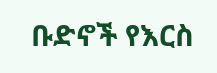ቡድኖች የእርስ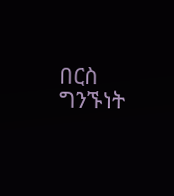በርስ ግንኙነት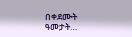በቀደሙት ዓመታት…